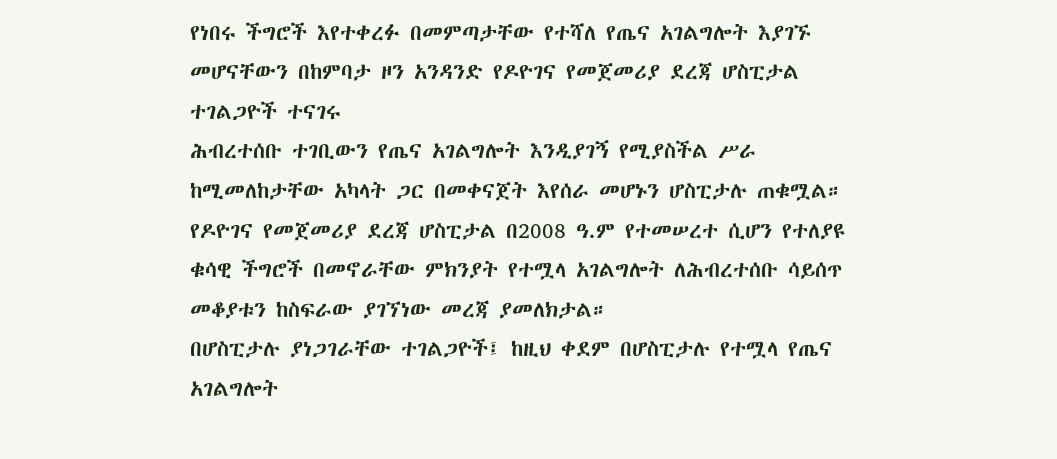የነበሩ ችግሮች እየተቀረፉ በመምጣታቸው የተሻለ የጤና አገልግሎት እያገኙ መሆናቸውን በከምባታ ዞን አንዳንድ የዶዮገና የመጀመሪያ ደረጃ ሆስፒታል ተገልጋዮች ተናገሩ
ሕብረተሰቡ ተገቢውን የጤና አገልግሎት እንዲያገኝ የሚያስችል ሥራ ከሚመለከታቸው አካላት ጋር በመቀናጀት እየሰራ መሆኑን ሆስፒታሉ ጠቁሟል።
የዶዮገና የመጀመሪያ ደረጃ ሆስፒታል በ2008 ዓ.ም የተመሠረተ ሲሆን የተለያዩ ቁሳዊ ችግሮች በመኖራቸው ምክንያት የተሟላ አገልግሎት ለሕብረተሰቡ ሳይሰጥ መቆያቱን ከስፍራው ያገኘነው መረጃ ያመለክታል።
በሆስፒታሉ ያነጋገራቸው ተገልጋዮች፤ ከዚህ ቀደም በሆስፒታሉ የተሟላ የጤና አገልግሎት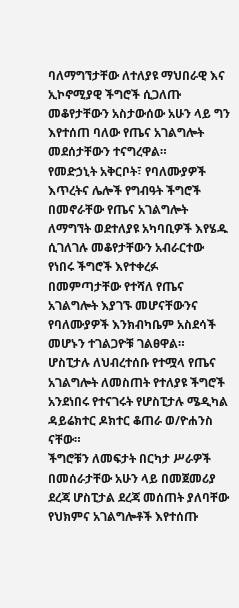ባለማግኘታቸው ለተለያዩ ማህበራዊ እና ኢኮኖሚያዊ ችግሮች ሲጋለጡ መቆየታቸውን አስታውሰው አሁን ላይ ግን እየተሰጠ ባለው የጤና አገልግሎት መደሰታቸውን ተናግረዋል።
የመድኃኒት አቅርቦት፣ የባለሙያዎች እጥረትና ሌሎች የግብዓት ችግሮች በመኖራቸው የጤና አገልግሎት ለማግኘት ወደተለያዩ አካባቢዎች እየሄዱ ሲገለገሉ መቆየታቸውን አብራርተው የነበሩ ችግሮች እየተቀረፉ በመምጣታቸው የተሻለ የጤና አገልግሎት እያገኙ መሆናቸውንና የባለሙያዎች እንክብካቤም አስደሳች መሆኑን ተገልጋዮቹ ገልፀዋል።
ሆስፒታሉ ለህብረተሰቡ የተሟላ የጤና አገልግሎት ለመስጠት የተለያዩ ችግሮች አንደነበሩ የተናገሩት የሆስፒታሉ ሜዲካል ዳይሬክተር ዶክተር ቆጠራ ወ/ዮሐንስ ናቸው።
ችግሮቹን ለመፍታት በርካታ ሥራዎች በመሰራታቸው አሁን ላይ በመጀመሪያ ደረጃ ሆስፒታል ደረጃ መሰጠት ያለባቸው የህክምና አገልግሎቶች እየተሰጡ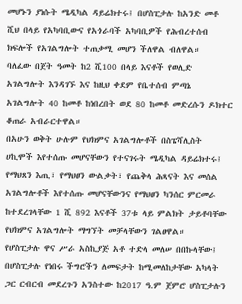መሆኑን ያነሱት ሜዲካል ዳይሬክተሩ፤ በሆስፒታሉ ከአንድ መቶ ሺህ በላይ የአካባቢውና የአጎራባች አካባቢዎች የሕብረተሰብ ክፍሎች የአገልግሎት ተጠቃሚ መሆን ችለዋል ብለዋል።
ባለፈው በጀት ዓመት ከ2 ሺ100 በላይ እናቶች የወሊድ አገልግሎት እንዳገኙ እና ከዚህ ቀደም የቤተሰብ ምጣኔ አገልግሎት 40 ከመቶ ከነበረበት ወደ 80 ከመቶ መድረሱን ዶክተር ቆጠራ አብራርተዋል።
በአሁን ወቅት ሁሉም የህክምና አገልግሎቶች በስፔሻሊስት ሀኪሞች እየተሰጡ መሆናቸውን የተናገሩት ሜዲካል ዳይሬክተሩ፤ የማህጸን እጢ፣ የማህፀን ውልቃት፣ የጨቅላ ሕጻናት እና መሰል አገልግሎቶች እየተሰጡ መሆናቸውንና የማህፀን ካንሰር ምርመራ ከተደረገላቸው 1 ሺ 892 እናቶች 37ቱ ላይ ምልክት ታይቶባቸው የህክምና አገልግሎት ማግኘት መቻላቸውን ገልፀዋል።
የሆስፒታሉ ዋና ሥራ አስኪያጅ አቶ ተድላ መለሠ በበኩላቸው፤ በሆስፒታሉ የነበሩ ችግሮችን ለመፍታት ከሚመለከታቸው አካላት ጋር ርብርብ መደረጉን አንስተው ከ2017 ዓ.ም ጀምሮ ሆስፒታሉን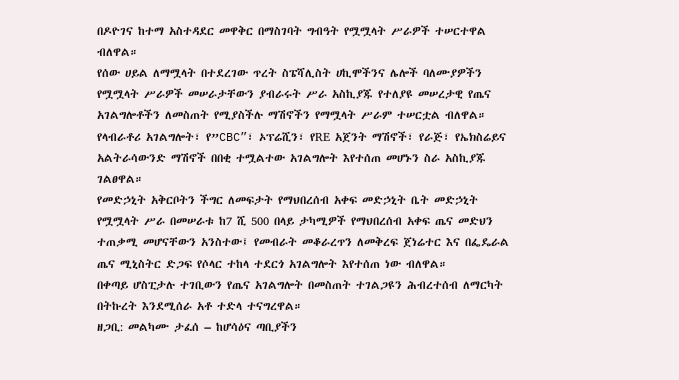በዶዮገና ከተማ አስተዳደር መዋቅር በማስገባት ግብዓት የሟሟላት ሥራዎች ተሠርተዋል ብለዋል።
የሰው ሀይል ለማሟላት በተደረገው ጥረት ስፔሻሊስት ሀኪሞችንና ሌሎች ባለሙያዎችን የሟሟላት ሥራዎች መሠራታቸውን ያብራሩት ሥራ አስኪያጁ የተለያዩ መሠረታዊ የጤና አገልግሎቶችን ለመስጠት የሚያስችሉ ማሽኖችን የማሟላት ሥራም ተሠርቷል ብለዋል።
የላብራቶሪ አገልግሎት፣ የ”CBC”፣ ኦፕሬሺን፣ የRE አጀንት ማሽኖች፣ የራጅ፣ የኤክስሬይና አልትራሳውንድ ማሽኖች በበቂ ተሟልተው አገልግሎት እየተሰጠ መሆኑን ስራ አስኪያጁ ገልፀዋል።
የመድኃኒት አቅርቦትን ችግር ለመፍታት የማህበረሰብ አቀፍ መድኃኒት ቤት መድኃኒት የሟሟላት ሥራ በመሠራቱ ከ7 ሺ 500 በላይ ታካሚዎች የማህበረሰብ አቀፍ ጤና መድህን ተጠቃሚ መሆናቸውን አንስተው፤ የመብራት መቆራረጥን ለመቅረፍ ጀነሬተር እና በፌዴራል ጤና ሚኒስትር ድጋፍ የሶላር ተከላ ተደርጎ አገልግሎት እየተሰጠ ነው ብለዋል።
በቀጣይ ሆስፒታሉ ተገቢውን የጤና አገልግሎት በመስጠት ተገልጋዩን ሕብረተሰብ ለማርካት በትኩረት እንደሚሰራ አቶ ተድላ ተናግረዋል።
ዘጋቢ: መልካሙ ታፈሰ – ከሆሳዕና ጣቢያችን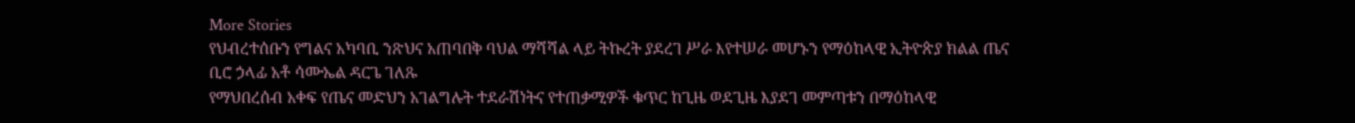More Stories
የህብረተሰቡን የግልና አካባቢ ንጽህና አጠባበቅ ባህል ማሻሻል ላይ ትኩረት ያደረገ ሥራ እየተሠራ መሆኑን የማዕከላዊ ኢትዮጵያ ክልል ጤና ቢሮ ኃላፊ አቶ ሳሙኤል ዳርጌ ገለጹ
የማህበረሰብ አቀፍ የጤና መድህን አገልግሉት ተደራሽነትና የተጠቃሚዎች ቁጥር ከጊዜ ወደጊዜ እያደገ መምጣቱን በማዕከላዊ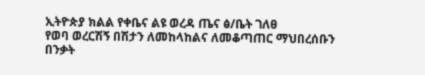ኢትዮጵያ ክልል የቀቤና ልዩ ወረዳ ጤና ፅ/ቤት ገለፀ
የወባ ወረርሽኝ በሽታን ለመከላከልና ለመቆጣጠር ማህበረሰቡን በንቃት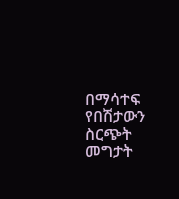በማሳተፍ የበሽታውን ስርጭት መግታት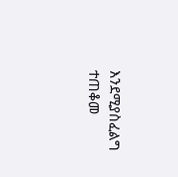እንደሚያስፈልግ ተጠቆመ